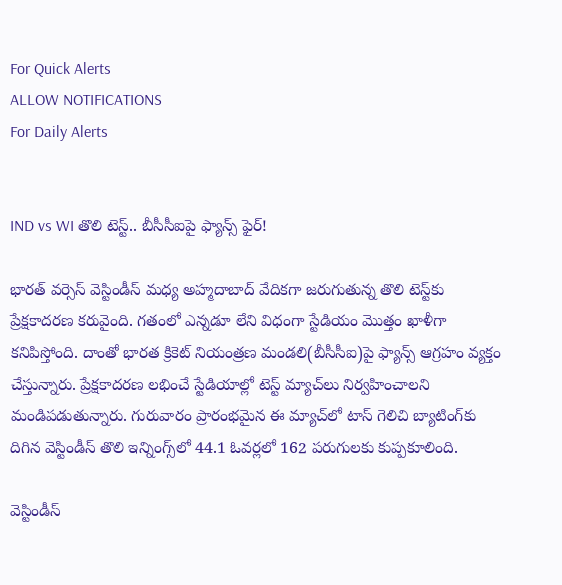For Quick Alerts
ALLOW NOTIFICATIONS
For Daily Alerts


IND vs WI తొలి టెస్ట్‌.. బీసీసీఐపై ఫ్యాన్స్ ఫైర్!

భారత్ వర్సెస్ వెస్టిండీస్ మధ్య అహ్మదాబాద్ వేదికగా జరుగుతున్న తొలి టెస్ట్‌కు ప్రేక్షకాదరణ కరువైంది. గతంలో ఎన్నడూ లేని విధంగా స్టేడియం మొత్తం ఖాళీగా కనిపిస్తోంది. దాంతో భారత క్రికెట్ నియంత్రణ మండలి(బీసీసీఐ)పై ఫ్యాన్స్ ఆగ్రహం వ్యక్తం చేస్తున్నారు. ప్రేక్షకాదరణ లభించే స్టేడియాల్లో టెస్ట్ మ్యాచ్‌లు నిర్వహించాలని మండిపడుతున్నారు. గురువారం ప్రారంభమైన ఈ మ్యాచ్‌లో టాస్ గెలిచి బ్యాటింగ్‌కు దిగిన వెస్టిండీస్ తొలి ఇన్నింగ్స్‌లో 44.1 ఓవర్లలో 162 పరుగులకు కుప్పకూలింది.

వెస్టిండీస్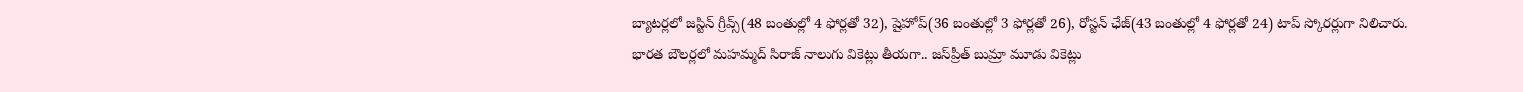బ్యాటర్లలో జస్టిన్ గ్రీవ్స్(48 బంతుల్లో 4 ఫోర్లతో 32), షైహోప్(36 బంతుల్లో 3 ఫోర్లతో 26), రోస్టన్ ఛేజ్(43 బంతుల్లో 4 ఫోర్లతో 24) టాప్ స్కోరర్లుగా నిలిచారు. భారత బౌలర్లలో మహమ్మద్ సిరాజ్ నాలుగు వికెట్లు తీయగా.. జస్‌ప్రీత్ బుమ్రా మూడు వికెట్లు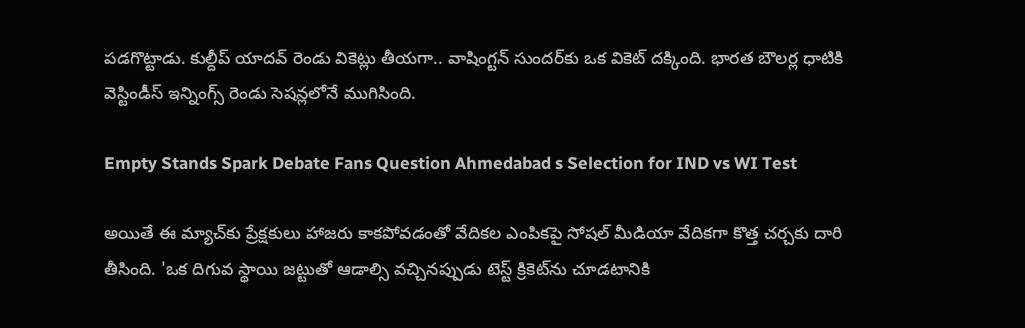పడగొట్టాడు. కుల్దీప్ యాదవ్ రెండు వికెట్లు తీయగా.. వాషింగ్టన్ సుందర్‌కు ఒక వికెట్ దక్కింది. భారత బౌలర్ల ధాటికి వెస్టిండీస్ ఇన్నింగ్స్‌ రెండు సెషన్లలోనే ముగిసింది.

Empty Stands Spark Debate Fans Question Ahmedabad s Selection for IND vs WI Test

అయితే ఈ మ్యాచ్‌కు ప్రేక్షకులు హాజరు కాకపోవడంతో వేదికల ఎంపికపై సోషల్ మీడియా వేదికగా కొత్త చర్చకు దారి తీసింది. 'ఒక దిగువ స్థాయి జట్టుతో ఆడాల్సి వచ్చినప్పుడు టెస్ట్ క్రికెట్‌ను చూడటానికి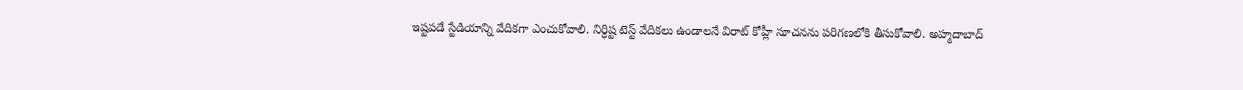ఇష్టపడే స్టేడియాన్ని వేదికగా ఎంచుకోవాలి. నిర్ధిష్ట టెస్ట్ వేదికలు ఉండాలనే విరాట్ కోహ్లీ సూచనను పరిగణలోకి తీసుకోవాలి. అహ్మదాబాద్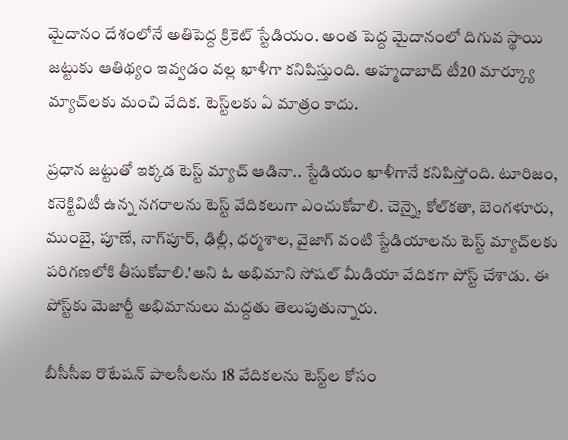మైదానం దేశంలోనే అతిపెద్ద క్రికెట్ స్టేడియం. అంత పెద్ద మైదానంలో దిగువ స్థాయి జట్టుకు ఆతిథ్యం ఇవ్వడం వల్ల ఖాళీగా కనిపిస్తుంది. అహ్మదాబాద్ టీ20 మార్క్యూ మ్యాచ్‌లకు మంచి వేదిక. టెస్ట్‌లకు ఏ మాత్రం కాదు.

ప్రధాన జట్టుతో ఇక్కడ టెస్ట్ మ్యాచ్ ఆడినా.. స్టేడియం ఖాళీగానే కనిపిస్తోంది. టూరిజం, కనెక్టివిటీ ఉన్న నగరాలను టెస్ట్ వేదికలుగా ఎంచుకోవాలి. చెన్నై, కోల్‌కతా, బెంగళూరు, ముంబై, పూణే, నాగ్‌పూర్, ఢిల్లీ, ధర్మశాల, వైజాగ్ వంటి స్టేడియాలను టెస్ట్ మ్యాచ్‌లకు పరిగణలోకి తీసుకోవాలి.'అని ఓ అభిమాని సోషల్ మీడియా వేదికగా పోస్ట్ చేశాడు. ఈ పోస్ట్‌కు మెజార్టీ అభిమానులు మద్దతు తెలుపుతున్నారు.

బీసీసీఐ రొటేషన్ పాలసీలను 18 వేదికలను టెస్ట్‌ల కోసం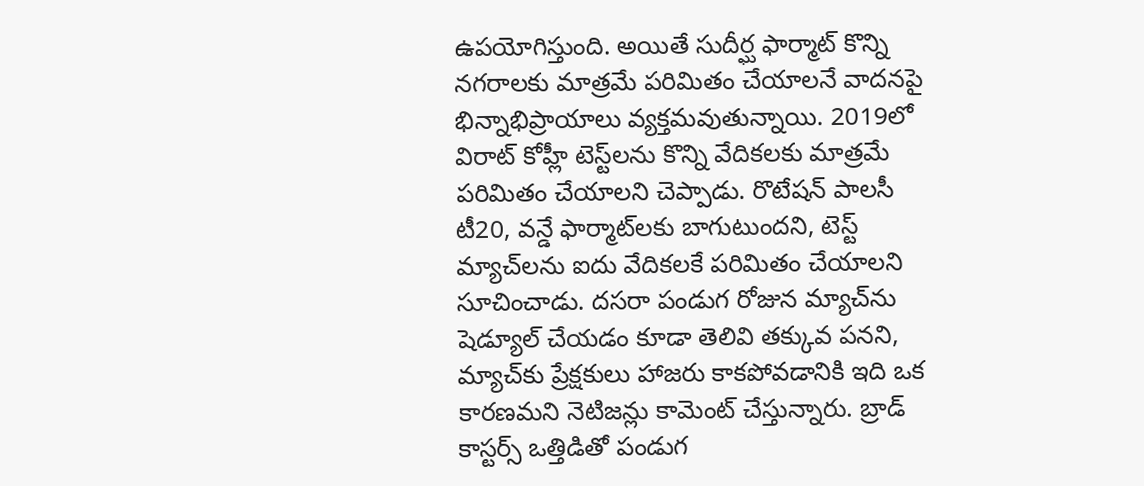ఉపయోగిస్తుంది. అయితే సుదీర్ఘ ఫార్మాట్‌ కొన్ని నగరాలకు మాత్రమే పరిమితం చేయాలనే వాదనపై భిన్నాభిప్రాయాలు వ్యక్తమవుతున్నాయి. 2019లో విరాట్ కోహ్లీ టెస్ట్‌లను కొన్ని వేదికలకు మాత్రమే పరిమితం చేయాలని చెప్పాడు. రొటేషన్ పాలసీ టీ20, వన్డే ఫార్మాట్‌లకు బాగుటుందని, టెస్ట్ మ్యాచ్‌లను ఐదు వేదికలకే పరిమితం చేయాలని సూచించాడు. దసరా పండుగ రోజున మ్యాచ్‌ను షెడ్యూల్ చేయడం కూడా తెలివి తక్కువ పనని, మ్యాచ్‌కు ప్రేక్షకులు హాజరు కాకపోవడానికి ఇది ఒక కారణమని నెటిజన్లు కామెంట్ చేస్తున్నారు. బ్రాడ్ కాస్టర్స్ ఒత్తిడితో పండుగ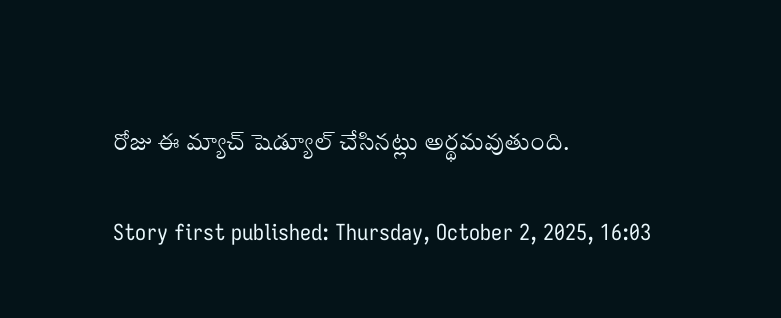రోజు ఈ మ్యాచ్ షెడ్యూల్ చేసినట్లు అర్థమవుతుంది.

Story first published: Thursday, October 2, 2025, 16:03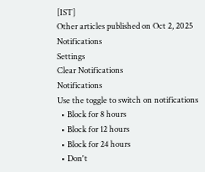[IST]
Other articles published on Oct 2, 2025
Notifications
Settings
Clear Notifications
Notifications
Use the toggle to switch on notifications
  • Block for 8 hours
  • Block for 12 hours
  • Block for 24 hours
  • Don't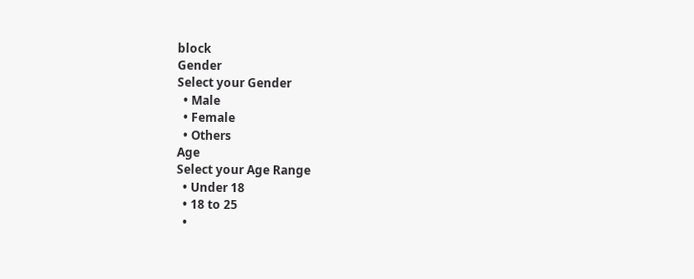block
Gender
Select your Gender
  • Male
  • Female
  • Others
Age
Select your Age Range
  • Under 18
  • 18 to 25
  •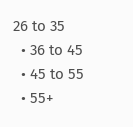26 to 35
  • 36 to 45
  • 45 to 55
  • 55+